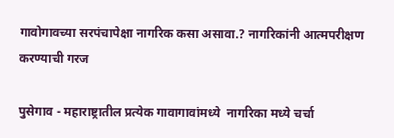गावोगावच्या सरपंचापेक्षा नागरिक कसा असावा.? नागरिकांनी आत्मपरीक्षण करण्याची गरज

पुसेगाव - महाराष्ट्रातील प्रत्येक गावागावांमध्ये  नागरिका मध्ये चर्चा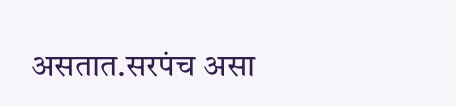असतात.सरपंच असा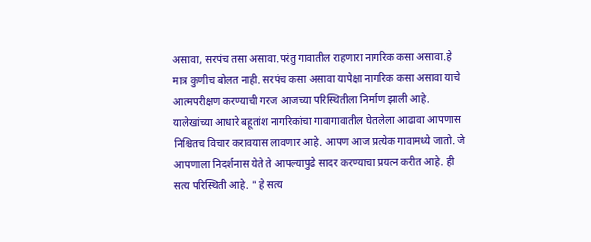असावा, सरपंच तसा असावा.परंतु गावातील राहणारा नागरिक कसा असावा.हे मात्र कुणीच बोलत नाही. सरपंच कसा असावा यापेक्षा नागरिक कसा असावा याचे आत्मपरीक्षण करण्याची गरज आजच्या परिस्थितीला निर्माण झाली आहे. यालेखांच्या आधारे बहूतांश नागरिकांचा गावागावातील घेतलेला आढावा आपणास निश्चितच विचार करावयास लावणार आहे. आपण आज प्रत्येक गावामध्ये जातो. जे आपणाला निदर्शनास येते ते आपल्यापुढे सादर करण्याचा प्रयत्न करीत आहे. ही सत्य परिस्थिती आहे. " हे सत्य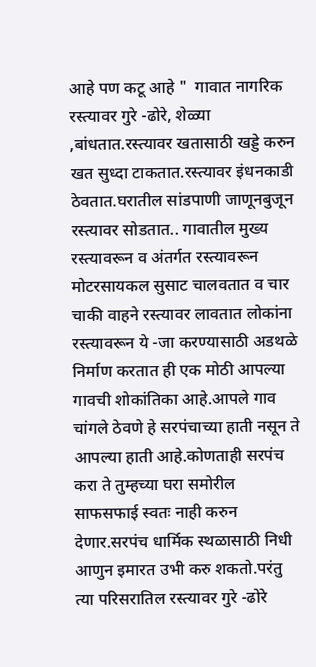आहे पण कटू आहे "  गावात नागरिक रस्त्यावर गुरे -ढोरे, शेळ्या ,बांधतात.रस्त्यावर खतासाठी खड्डे करुन खत सुध्दा टाकतात.रस्त्यावर इंधनकाडी ठेवतात.घरातील सांडपाणी जाणूनबुजून रस्त्यावर सोडतात.. गावातील मुख्य रस्त्यावरून व अंतर्गत रस्त्यावरून मोटरसायकल सुसाट चालवतात व चार चाकी वाहने रस्त्यावर लावतात लोकांना रस्त्यावरून ये -जा करण्यासाठी अडथळे निर्माण करतात ही एक मोठी आपल्या गावची शोकांतिका आहे.आपले गाव चांगले ठेवणे हे सरपंचाच्या हाती नसून ते आपल्या हाती आहे.कोणताही सरपंच करा ते तुम्हच्या घरा समोरील साफसफाई स्वतः नाही करुन देणार.सरपंच धार्मिक स्थळासाठी निधी आणुन इमारत उभी करु शकतो.परंतु त्या परिसरातिल रस्त्यावर गुरे -ढोरे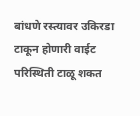बांधणे रस्त्यावर उकिरडा टाकून होणारी वाईट परिस्थिती टाळू शकत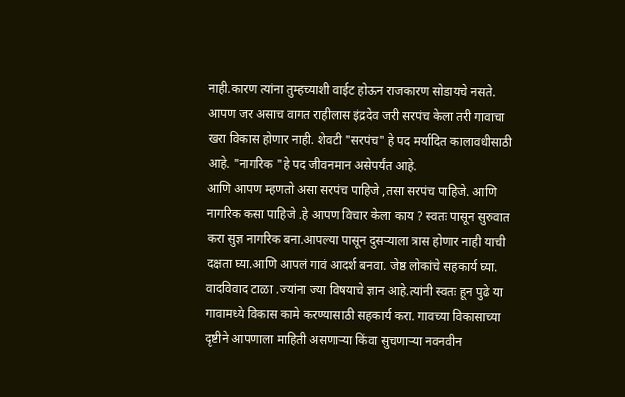नाही.कारण त्यांना तुम्हच्याशी वाईट होऊन राजकारण सोडायचे नसते. आपण जर असाच वागत राहीलास इंद्रदेव जरी सरपंच केला तरी गावाचा खरा विकास होणार नाही. शेवटी "सरपंच" हे पद मर्यादित कालावधीसाठी आहे. "नागरिक "हे पद जीवनमान असेपर्यंत आहे.
आणि आपण म्हणतो असा सरपंच पाहिजे ,तसा सरपंच पाहिजे. आणि नागरिक कसा पाहिजे .हे आपण विचार केला काय ? स्वतः पासून सुरुवात करा सुज्ञ नागरिक बना.आपल्या पासून दुसऱ्याला त्रास होणार नाही याची दक्षता घ्या.आणि आपलं गावं आदर्श बनवा. जेष्ठ लोकांचे सहकार्य घ्या. वादविवाद टाळा .ज्यांना ज्या विषयाचे ज्ञान आहे.त्यांनी स्वतः हून पुढे या गावामध्ये विकास कामे करण्यासाठी सहकार्य करा. गावच्या विकासाच्या दृष्टीने आपणाला माहिती असणाऱ्या किंवा सुचणाऱ्या नवनवीन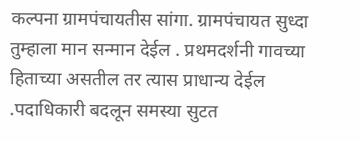कल्पना ग्रामपंचायतीस सांगा. ग्रामपंचायत सुध्दा तुम्हाला मान सन्मान देईल . प्रथमदर्शनी गावच्या हिताच्या असतील तर त्यास प्राधान्य देईल .पदाधिकारी बदलून समस्या सुटत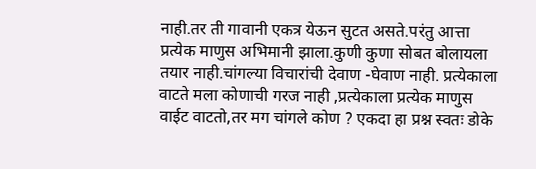नाही.तर ती गावानी एकत्र येऊन सुटत असते.परंतु आत्ता प्रत्येक माणुस अभिमानी झाला.कुणी कुणा सोबत बोलायला तयार नाही.चांगल्या विचारांची देवाण -घेवाण नाही. प्रत्येकाला वाटते मला कोणाची गरज नाही ,प्रत्येकाला प्रत्येक माणुस वाईट वाटतो,तर मग चांगले कोण ? एकदा हा प्रश्न स्वतः डोके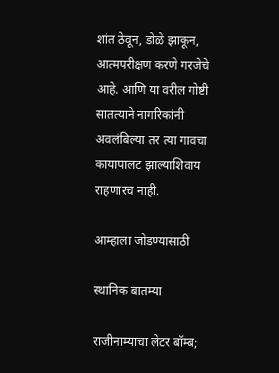शांत ठेवून, डोळे झाकून, आत्मपरीक्षण करणे गरजेचे आहे. आणि या वरील गोष्टी सातत्याने नागरिकांनी अवलंबिल्या तर त्या गावचा कायापालट झाल्याशिवाय राहणारच नाही.

आम्हाला जोडण्यासाठी

स्थानिक बातम्या

राजीनाम्याचा लेटर बॉम्ब;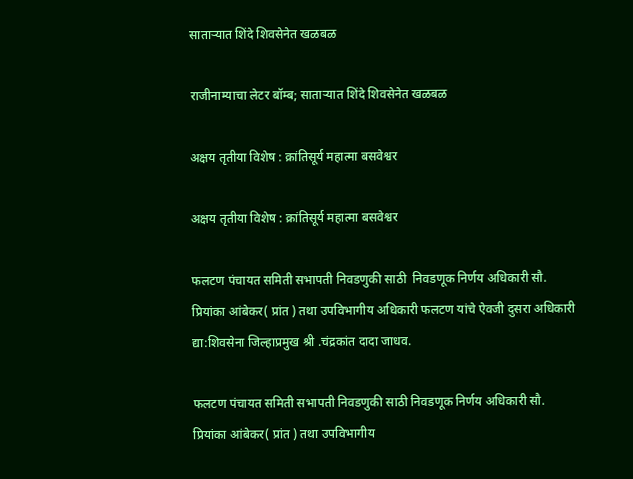साताऱ्यात शिंदे शिवसेनेत खळबळ

राजीनाम्याचा लेटर बॉम्ब; साताऱ्यात शिंदे शिवसेनेत खळबळ

अक्षय तृतीया विशेष : क्रांतिसूर्य महात्मा बसवेश्वर

अक्षय तृतीया विशेष : क्रांतिसूर्य महात्मा बसवेश्वर

फलटण पंचायत समिती सभापती निवडणुकी साठी  निवडणूक निर्णय अधिकारी सौ. प्रियांका आंबेकर( प्रांत ) तथा उपविभागीय अधिकारी फलटण यांचे ऐवजी दुसरा अधिकारी द्या:शिवसेना जिल्हाप्रमुख श्री .चंद्रकांत दादा जाधव.

फलटण पंचायत समिती सभापती निवडणुकी साठी निवडणूक निर्णय अधिकारी सौ. प्रियांका आंबेकर( प्रांत ) तथा उपविभागीय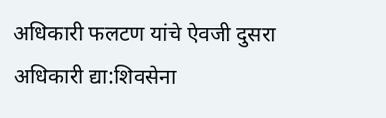अधिकारी फलटण यांचे ऐवजी दुसरा अधिकारी द्या:शिवसेना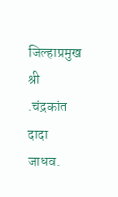जिल्हाप्रमुख श्री .चंद्रकांत दादा जाधव.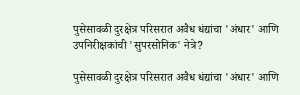पुसेसावळी दुरक्षेत्र परिसरात अवैध धंद्यांचा 'अंधार' आणि उपनिरीक्षकांची 'सुपरसोनिक' नेत्रे?

पुसेसावळी दुरक्षेत्र परिसरात अवैध धंद्यांचा 'अंधार' आणि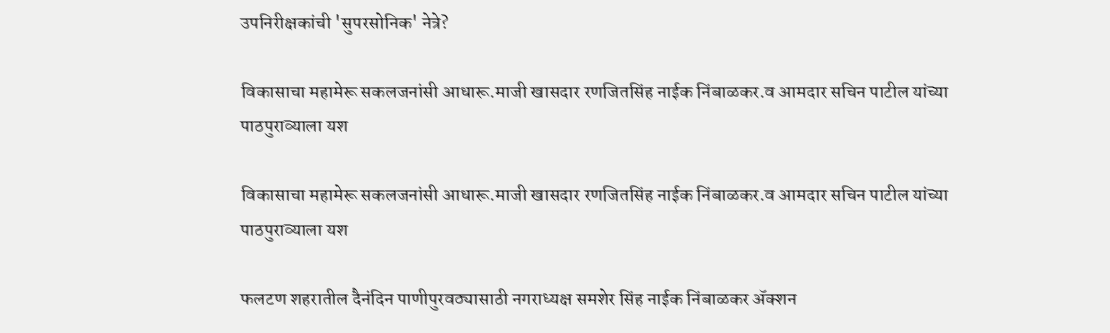उपनिरीक्षकांची 'सुपरसोनिक' नेत्रे?

विकासाचा महामेरू सकलजनांसी आधारू.माजी खासदार रणजितसिंह नाईक निंबाळकर.व आमदार सचिन पाटील यांच्या पाठपुराव्याला यश

विकासाचा महामेरू सकलजनांसी आधारू.माजी खासदार रणजितसिंह नाईक निंबाळकर.व आमदार सचिन पाटील यांच्या पाठपुराव्याला यश

फलटण शहरातील दैनंदिन पाणीपुरवठ्यासाठी नगराध्यक्ष समशेर सिंह नाईक निंबाळकर ॲक्शन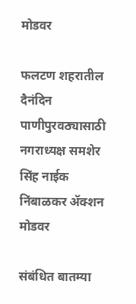मोडवर

फलटण शहरातील दैनंदिन पाणीपुरवठ्यासाठी नगराध्यक्ष समशेर सिंह नाईक निंबाळकर ॲक्शन मोडवर

संबंधित बातम्या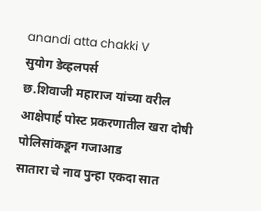anandi atta chakki V
सुयोग डेव्हलपर्स
छ.शिवाजी महाराज यांच्या वरील आक्षेपार्ह पोस्ट प्रकरणातील खरा दोषी पोलिसांकडून गजाआड
सातारा चे नाव पुन्हा एकदा सात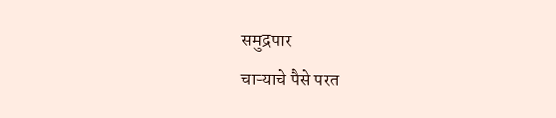समुद्रपार
चाऱ्याचे पैसे परत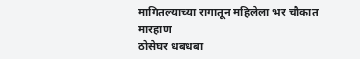मागितल्याच्या रागातून महिलेला भर चौकात मारहाण
ठोसेघर धबधबा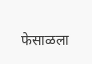फेसाळला